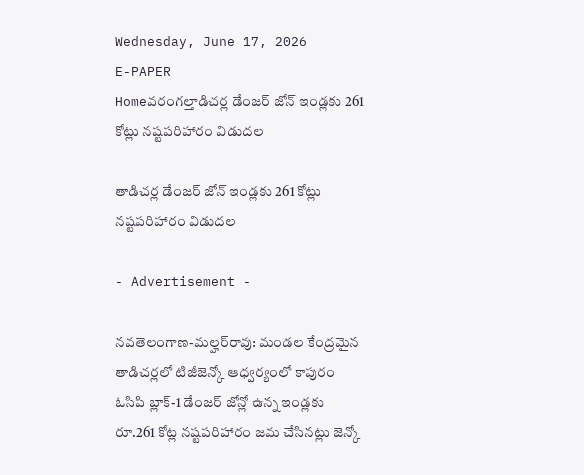Wednesday, June 17, 2026
E-PAPER
Homeవరంగల్తాడిచర్ల డేంజర్ జోన్ ఇండ్లకు 261 కోట్లు నష్టపరిహారం విడుదల

తాడిచర్ల డేంజర్ జోన్ ఇండ్లకు 261 కోట్లు నష్టపరిహారం విడుదల

- Advertisement -

నవతెలంగాణ-మల్హర్‌రావు: మండల కేంద్రమైన తాడిచర్లలో టిజీజెన్కో ఆధ్వర్యంలో కాపురం ఓసిపి బ్లాక్-1 డేంజర్ జోన్లో ఉన్న ఇండ్లకు రూ.261 కోట్ల నష్టపరిహారం జమ చేసినట్లు జెన్కో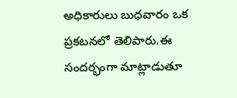అధికారులు బుధవారం ఒక ప్రకటనలో తెలిపారు.ఈ సందర్భంగా మాట్లాడుతూ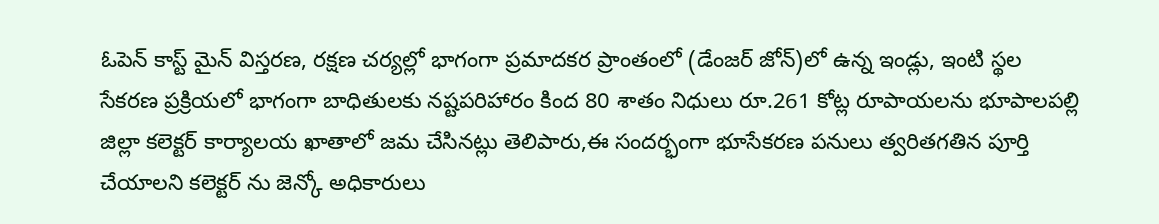ఓపెన్ కాస్ట్ మైన్ విస్తరణ, రక్షణ చర్యల్లో భాగంగా ప్రమాదకర ప్రాంతంలో (డేంజర్ జోన్)లో ఉన్న ఇండ్లు, ఇంటి స్థల సేకరణ ప్రక్రియలో భాగంగా బాధితులకు నష్టపరిహారం కింద 80 శాతం నిధులు రూ.261 కోట్ల రూపాయలను భూపాలపల్లి జిల్లా కలెక్టర్ కార్యాలయ ఖాతాలో జమ చేసినట్లు తెలిపారు,ఈ సందర్భంగా భూసేకరణ పనులు త్వరితగతిన పూర్తి చేయాలని కలెక్టర్ ను జెన్కో అధికారులు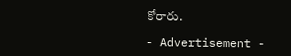కోరారు.

- Advertisement -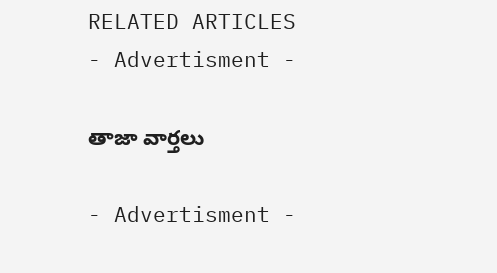RELATED ARTICLES
- Advertisment -

తాజా వార్తలు

- Advertisment -